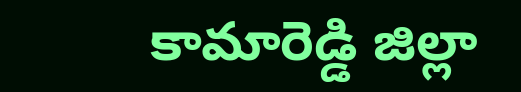కామారెడ్డి జిల్లా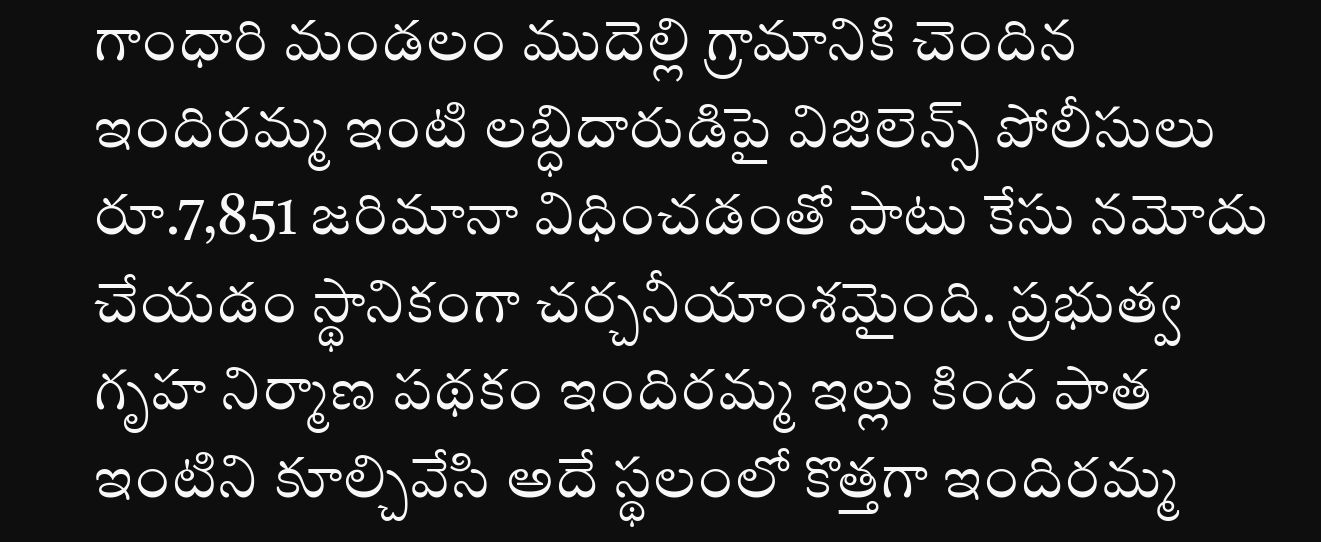గాంధారి మండలం ముదెల్లి గ్రామానికి చెందిన ఇందిరమ్మ ఇంటి లబ్ధిదారుడిపై విజిలెన్స్ పోలీసులు రూ.7,851 జరిమానా విధించడంతో పాటు కేసు నమోదు చేయడం స్థానికంగా చర్చనీయాంశమైంది. ప్రభుత్వ గృహ నిర్మాణ పథకం ఇందిరమ్మ ఇల్లు కింద పాత ఇంటిని కూల్చివేసి అదే స్థలంలో కొత్తగా ఇందిరమ్మ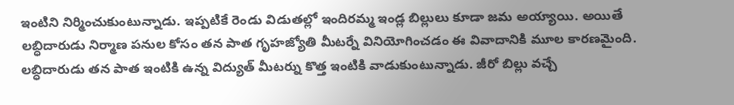ఇంటిని నిర్మించుకుంటున్నాడు. ఇప్పటికే రెండు విడుతల్లో ఇందిరమ్మ ఇండ్ల బిల్లులు కూడా జమ అయ్యాయి. అయితే లబ్ధిదారుడు నిర్మాణ పనుల కోసం తన పాత గృహజ్యోతి మీటర్నే వినియోగించడం ఈ వివాదానికి మూల కారణమైంది.
లబ్ధిదారుడు తన పాత ఇంటికి ఉన్న విద్యుత్ మీటర్ను కొత్త ఇంటికి వాడుకుంటున్నాడు. జీరో బిల్లు వచ్చే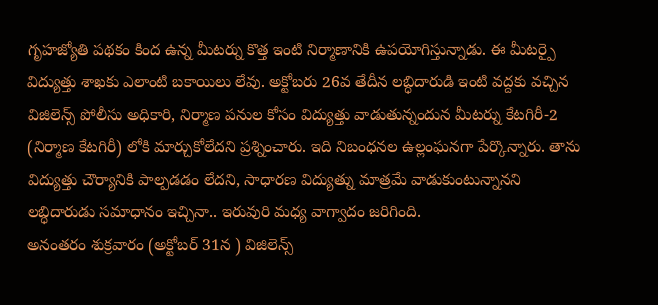గృహజ్యోతి పథకం కింద ఉన్న మీటర్ను కొత్త ఇంటి నిర్మాణానికి ఉపయోగిస్తున్నాడు. ఈ మీటర్పై విద్యుత్తు శాఖకు ఎలాంటి బకాయిలు లేవు. అక్టోబరు 26వ తేదీన లబ్ధిదారుడి ఇంటి వద్దకు వచ్చిన విజిలెన్స్ పోలీసు అధికారి, నిర్మాణ పనుల కోసం విద్యుత్తు వాడుతున్నందున మీటర్ను కేటగిరీ-2 (నిర్మాణ కేటగిరీ) లోకి మార్చుకోలేదని ప్రశ్నించారు. ఇది నిబంధనల ఉల్లంఘనగా పేర్కొన్నారు. తాను విద్యుత్తు చౌర్యానికి పాల్పడడం లేదని, సాధారణ విద్యుత్ను మాత్రమే వాడుకుంటున్నానని లబ్ధిదారుడు సమాధానం ఇచ్చినా.. ఇరువురి మధ్య వాగ్వాదం జరిగింది.
అనంతరం శుక్రవారం (అక్టోబర్ 31న ) విజిలెన్స్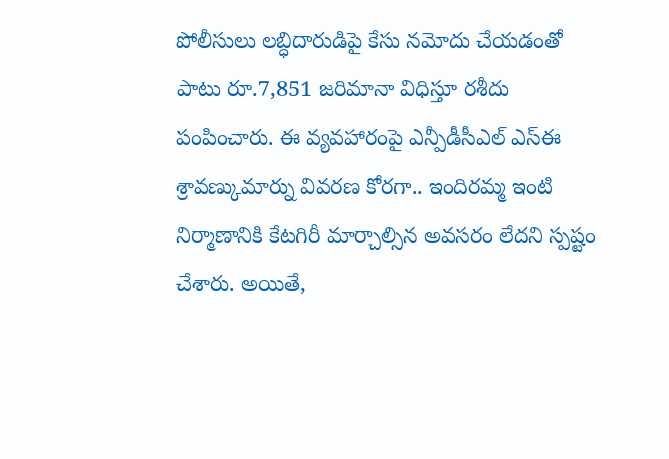పోలీసులు లబ్ధిదారుడిపై కేసు నమోదు చేయడంతో పాటు రూ.7,851 జరిమానా విధిస్తూ రశీదు పంపించారు. ఈ వ్యవహారంపై ఎన్పీడీసీఎల్ ఎస్ఈ శ్రావణ్కుమార్ను వివరణ కోరగా.. ఇందిరమ్మ ఇంటి నిర్మాణానికి కేటగిరీ మార్చాల్సిన అవసరం లేదని స్పష్టం చేశారు. అయితే,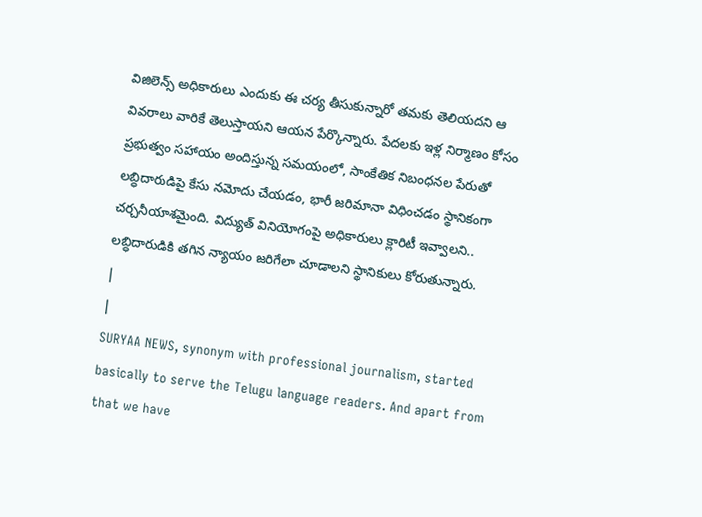విజిలెన్స్ అధికారులు ఎందుకు ఈ చర్య తీసుకున్నారో తమకు తెలియదని ఆ వివరాలు వారికే తెలుస్తాయని ఆయన పేర్కొన్నారు. పేదలకు ఇళ్ల నిర్మాణం కోసం ప్రభుత్వం సహాయం అందిస్తున్న సమయంలో, సాంకేతిక నిబంధనల పేరుతో లబ్ధిదారుడిపై కేసు నమోదు చేయడం, భారీ జరిమానా విధించడం స్థానికంగా చర్చనీయాశమైంది. విద్యుత్ వినియోగంపై అధికారులు క్లారిటీ ఇవ్వాలని.. లబ్ధిదారుడికి తగిన న్యాయం జరిగేలా చూడాలని స్థానికులు కోరుతున్నారు.
|
|
SURYAA NEWS, synonym with professional journalism, started basically to serve the Telugu language readers. And apart from that we have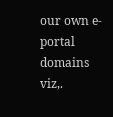our own e-portal domains viz,.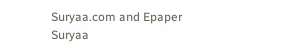Suryaa.com and Epaper Suryaa